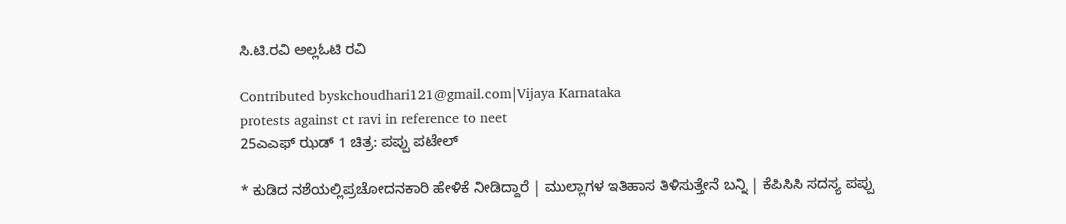ಸಿ.ಟಿ.ರವಿ ಅಲ್ಲಓಟಿ ರವಿ

Contributed byskchoudhari121@gmail.com|Vijaya Karnataka
protests against ct ravi in reference to neet
25ಎಎಫ್ ಝಡ್ 1 ಚಿತ್ರ: ಪಪ್ಪು ಪಟೇಲ್

* ಕುಡಿದ ನಶೆಯಲ್ಲಿಪ್ರಚೋದನಕಾರಿ ಹೇಳಿಕೆ ನೀಡಿದ್ದಾರೆ | ಮುಲ್ಲಾಗಳ ಇತಿಹಾಸ ತಿಳಿಸುತ್ತೇನೆ ಬನ್ನಿ | ಕೆಪಿಸಿಸಿ ಸದಸ್ಯ ಪಪ್ಪು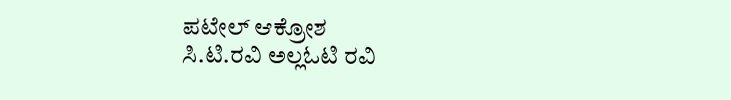ಪಟೇಲ್ ಆಕ್ರೋಶ
ಸಿ.ಟಿ.ರವಿ ಅಲ್ಲಓಟಿ ರವಿ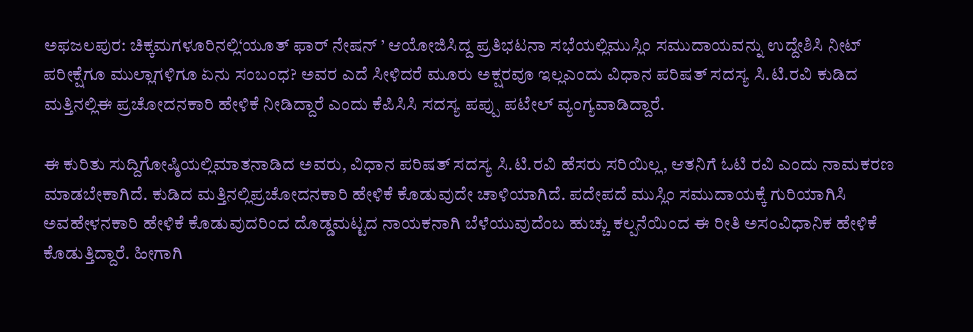ಅಫಜಲಪುರ: ಚಿಕ್ಕಮಗಳೂರಿನಲ್ಲಿ‘ಯೂತ್ ಫಾರ್ ನೇಷನ್ ’ ಆಯೋಜಿಸಿದ್ದ ಪ್ರತಿಭಟನಾ ಸಭೆಯಲ್ಲಿಮುಸ್ಲಿಂ ಸಮುದಾಯವನ್ನು ಉದ್ದೇಶಿಸಿ ನೀಟ್ ಪರೀಕ್ಷೆಗೂ ಮುಲ್ಲಾಗಳಿಗೂ ಏನು ಸಂಬಂಧ? ಅವರ ಎದೆ ಸೀಳಿದರೆ ಮೂರು ಅಕ್ಷರವೂ ಇಲ್ಲಎಂದು ವಿಧಾನ ಪರಿಷತ್ ಸದಸ್ಯ ಸಿ.ಟಿ.ರವಿ ಕುಡಿದ ಮತ್ತಿನಲ್ಲಿಈ ಪ್ರಚೋದನಕಾರಿ ಹೇಳಿಕೆ ನೀಡಿದ್ದಾರೆ ಎಂದು ಕೆಪಿಸಿಸಿ ಸದಸ್ಯ ಪಪ್ಪು ಪಟೇಲ್ ವ್ಯಂಗ್ಯವಾಡಿದ್ದಾರೆ.

ಈ ಕುರಿತು ಸುದ್ದಿಗೋಷ್ಠಿಯಲ್ಲಿಮಾತನಾಡಿದ ಅವರು, ವಿಧಾನ ಪರಿಷತ್ ಸದಸ್ಯ ಸಿ.ಟಿ.ರವಿ ಹೆಸರು ಸರಿಯಿಲ್ಲ, ಆತನಿಗೆ ಓಟಿ ರವಿ ಎಂದು ನಾಮಕರಣ ಮಾಡಬೇಕಾಗಿದೆ. ಕುಡಿದ ಮತ್ತಿನಲ್ಲಿಪ್ರಚೋದನಕಾರಿ ಹೇಳಿಕೆ ಕೊಡುವುದೇ ಚಾಳಿಯಾಗಿದೆ. ಪದೇಪದೆ ಮುಸ್ಲಿಂ ಸಮುದಾಯಕ್ಕೆ ಗುರಿಯಾಗಿಸಿ ಅವಹೇಳನಕಾರಿ ಹೇಳಿಕೆ ಕೊಡುವುದರಿಂದ ದೊಡ್ಡಮಟ್ಟದ ನಾಯಕನಾಗಿ ಬೆಳೆಯುವುದೆಂಬ ಹುಚ್ಚು ಕಲ್ಪನೆಯಿಂದ ಈ ರೀತಿ ಅಸಂವಿಧಾನಿಕ ಹೇಳಿಕೆ ಕೊಡುತ್ತಿದ್ದಾರೆ. ಹೀಗಾಗಿ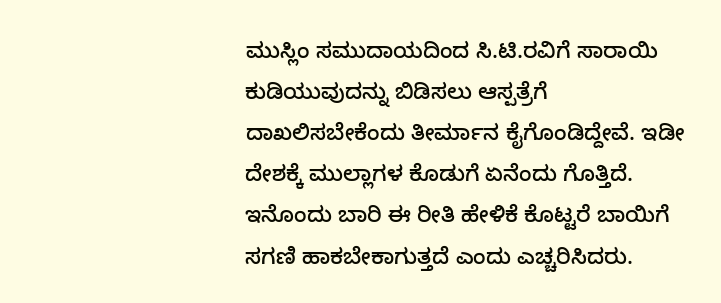ಮುಸ್ಲಿಂ ಸಮುದಾಯದಿಂದ ಸಿ.ಟಿ.ರವಿಗೆ ಸಾರಾಯಿ ಕುಡಿಯುವುದನ್ನು ಬಿಡಿಸಲು ಆಸ್ಪತ್ರೆಗೆ ದಾಖಲಿಸಬೇಕೆಂದು ತೀರ್ಮಾನ ಕೈಗೊಂಡಿದ್ದೇವೆ. ಇಡೀ ದೇಶಕ್ಕೆ ಮುಲ್ಲಾಗಳ ಕೊಡುಗೆ ಏನೆಂದು ಗೊತ್ತಿದೆ. ಇನೊಂದು ಬಾರಿ ಈ ರೀತಿ ಹೇಳಿಕೆ ಕೊಟ್ಟರೆ ಬಾಯಿಗೆ ಸಗಣಿ ಹಾಕಬೇಕಾಗುತ್ತದೆ ಎಂದು ಎಚ್ಚರಿಸಿದರು.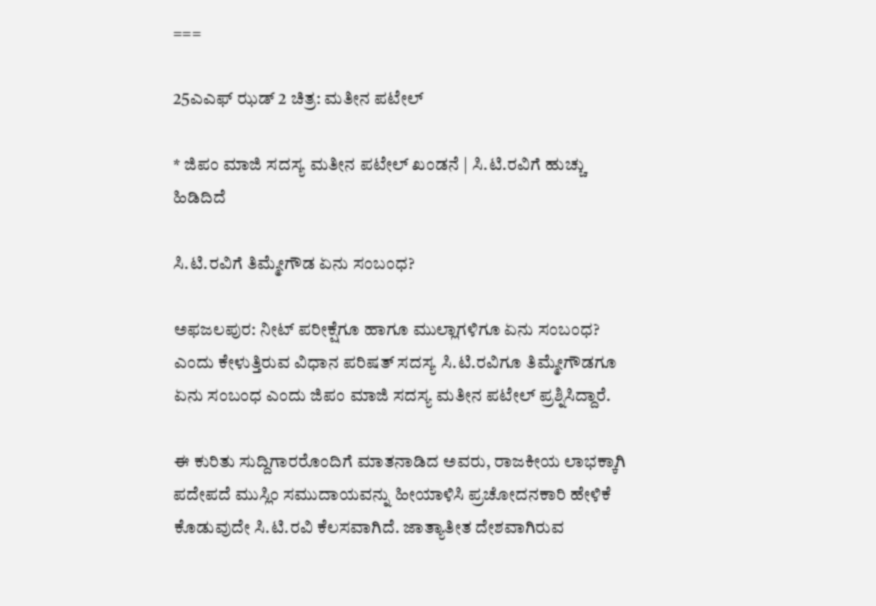===

25ಎಎಫ್ ಝಡ್ 2 ಚಿತ್ರ: ಮತೀನ ಪಟೇಲ್

* ಜಿಪಂ ಮಾಜಿ ಸದಸ್ಯ ಮತೀನ ಪಟೇಲ್ ಖಂಡನೆ | ಸಿ.ಟಿ.ರವಿಗೆ ಹುಚ್ಚು ಹಿಡಿದಿದೆ

ಸಿ.ಟಿ.ರವಿಗೆ ತಿಮ್ಮೇಗೌಡ ಏನು ಸಂಬಂಧ?

ಅಫಜಲಪುರ: ನೀಟ್ ಪರೀಕ್ಷೆಗೂ ಹಾಗೂ ಮುಲ್ಲಾಗಳಿಗೂ ಏನು ಸಂಬಂಧ? ಎಂದು ಕೇಳುತ್ತಿರುವ ವಿಧಾನ ಪರಿಷತ್ ಸದಸ್ಯ ಸಿ.ಟಿ.ರವಿಗೂ ತಿಮ್ಮೇಗೌಡಗೂ ಏನು ಸಂಬಂಧ ಎಂದು ಜಿಪಂ ಮಾಜಿ ಸದಸ್ಯ ಮತೀನ ಪಟೇಲ್ ಪ್ರಶ್ನಿಸಿದ್ದಾರೆ.

ಈ ಕುರಿತು ಸುದ್ದಿಗಾರರೊಂದಿಗೆ ಮಾತನಾಡಿದ ಅವರು, ರಾಜಕೀಯ ಲಾಭಕ್ಕಾಗಿ ಪದೇಪದೆ ಮುಸ್ಲಿಂ ಸಮುದಾಯವನ್ನು ಹೀಯಾಳಿಸಿ ಪ್ರಚೋದನಕಾರಿ ಹೇಳಿಕೆ ಕೊಡುವುದೇ ಸಿ.ಟಿ.ರವಿ ಕೆಲಸವಾಗಿದೆ. ಜಾತ್ಯಾತೀತ ದೇಶವಾಗಿರುವ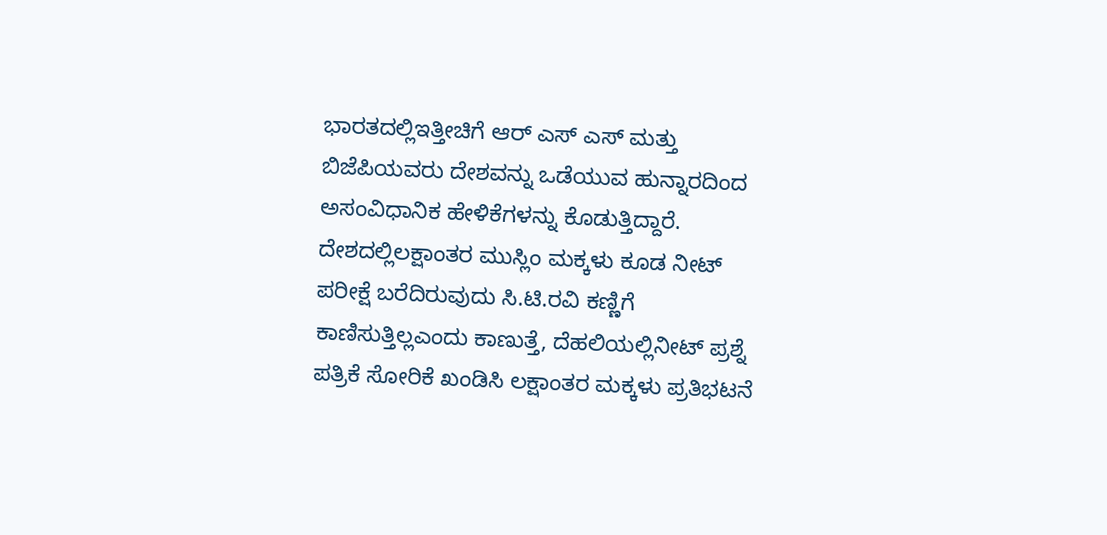ಭಾರತದಲ್ಲಿಇತ್ತೀಚಿಗೆ ಆರ್ ಎಸ್ ಎಸ್ ಮತ್ತು ಬಿಜೆಪಿಯವರು ದೇಶವನ್ನು ಒಡೆಯುವ ಹುನ್ನಾರದಿಂದ ಅಸಂವಿಧಾನಿಕ ಹೇಳಿಕೆಗಳನ್ನು ಕೊಡುತ್ತಿದ್ದಾರೆ. ದೇಶದಲ್ಲಿಲಕ್ಷಾಂತರ ಮುಸ್ಲಿಂ ಮಕ್ಕಳು ಕೂಡ ನೀಟ್ ಪರೀಕ್ಷೆ ಬರೆದಿರುವುದು ಸಿ.ಟಿ.ರವಿ ಕಣ್ಣಿಗೆ ಕಾಣಿಸುತ್ತಿಲ್ಲಎಂದು ಕಾಣುತ್ತೆ, ದೆಹಲಿಯಲ್ಲಿನೀಟ್ ಪ್ರಶ್ನೆ ಪತ್ರಿಕೆ ಸೋರಿಕೆ ಖಂಡಿಸಿ ಲಕ್ಷಾಂತರ ಮಕ್ಕಳು ಪ್ರತಿಭಟನೆ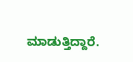ಮಾಡುತ್ತಿದ್ದಾರೆ.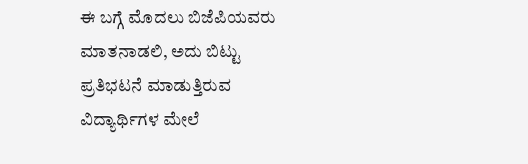ಈ ಬಗ್ಗೆ ಮೊದಲು ಬಿಜೆಪಿಯವರು ಮಾತನಾಡಲಿ, ಅದು ಬಿಟ್ಟು ಪ್ರತಿಭಟನೆ ಮಾಡುತ್ತಿರುವ ವಿದ್ಯಾರ್ಥಿಗಳ ಮೇಲೆ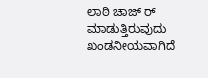ಲಾಠಿ ಚಾಜ್ ರ್ ಮಾಡುತ್ತಿರುವುದು ಖಂಡನೀಯವಾಗಿದೆ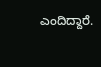ಎಂದಿದ್ದಾರೆ.